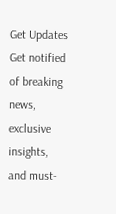Get Updates
Get notified of breaking news, exclusive insights, and must-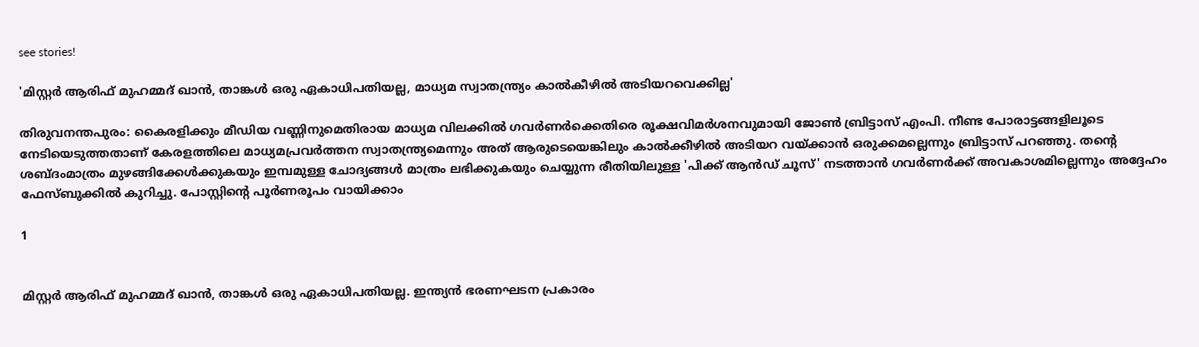see stories!

'മിസ്റ്റര്‍ ആരിഫ് മുഹമ്മദ് ഖാന്‍, താങ്കള്‍ ഒരു ഏകാധിപതിയല്ല, മാധ്യമ സ്വാതന്ത്ര്യം കാൽകീഴിൽ അടിയറവെക്കില്ല'

തിരുവനന്തപുരം: കൈരളിക്കും മീഡിയ വണ്ണിനുമെതിരായ മാധ്യമ വിലക്കിൽ ഗവർണർക്കെതിരെ രൂക്ഷവിമർശനവുമായി ജോൺ ബ്രിട്ടാസ് എംപി. നീണ്ട പോരാട്ടങ്ങളിലൂടെ നേടിയെടുത്തതാണ് കേരളത്തിലെ മാധ്യമപ്രവർത്തന സ്വാതന്ത്ര്യമെന്നും അത് ആരുടെയെങ്കിലും കാൽക്കീ‍ഴിൽ അടിയറ വയ്ക്കാൻ ഒരുക്കമല്ലെന്നും ബ്രിട്ടാസ് പറഞ്ഞു. തന്റെ ശബ്ദംമാത്രം മുഴങ്ങിക്കേൾക്കുകയും ഇമ്പമുള്ള ചോദ്യങ്ങൾ മാത്രം ലഭിക്കുകയും ചെയ്യുന്ന രീതിയിലുള്ള 'പിക്ക് ആൻഡ് ചൂസ്' നടത്താൻ ഗവർണർക്ക് അവകാശമില്ലെന്നും അദ്ദേഹം ഫേസ്ബുക്കിൽ കുറിച്ചു. പോസ്റ്റിന്റെ പൂർണരൂപം വായിക്കാം

1


മിസ്റ്റർ ആരിഫ് മുഹമ്മദ് ഖാൻ, താങ്കൾ ഒരു ഏകാധിപതിയല്ല. ഇന്ത്യൻ ഭരണഘടന പ്രകാരം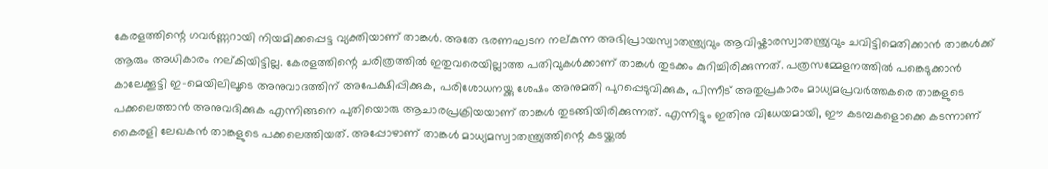കേരളത്തിന്റെ ഗവർണ്ണറായി നിയമിക്കപ്പെട്ട വ്യക്തിയാണ് താങ്കൾ. അതേ ഭരണഘടന നല്കുന്ന അഭിപ്രായസ്വാതന്ത്ര്യവും ആവിഷ്കാരസ്വാതന്ത്ര്യവും ചവിട്ടിമെതിക്കാൻ താങ്കൾക്ക് ആരും അധികാരം നല്കിയിട്ടില്ല. കേരളത്തിന്റെ ചരിത്രത്തിൽ ഇതുവരെയില്ലാത്ത പതിവുകൾക്കാണ് താങ്കൾ തുടക്കം കുറിച്ചിരിക്കുന്നത്. പത്രസമ്മേളനത്തിൽ പങ്കെടുക്കാൻ കാലേക്കൂട്ടി ഇ-മെയിലിലൂടെ അനുവാദത്തിന് അപേക്ഷിപ്പിക്കുക, പരിശോധനയ്ക്കു ശേഷം അനുമതി പുറപ്പെടുവിക്കുക, പിന്നീട് അതുപ്രകാരം മാധ്യമപ്രവർത്തകരെ താങ്കളുടെ പക്കലെത്താൻ അനുവദിക്കുക എന്നിങ്ങനെ പുതിയൊരു ആചാരപ്രക്രിയയാണ് താങ്കൾ തുടങ്ങിയിരിക്കുന്നത്. എന്നിട്ടും ഇതിനു വിധേയമായി, ഈ കടമ്പകളൊക്കെ കടന്നാണ് കൈരളി ലേഖകൻ താങ്കളുടെ പക്കലെത്തിയത്. അപ്പോ‍ഴാണ് താങ്കൾ മാധ്യമസ്വാതന്ത്ര്യത്തിന്റെ കടയ്ക്കൽ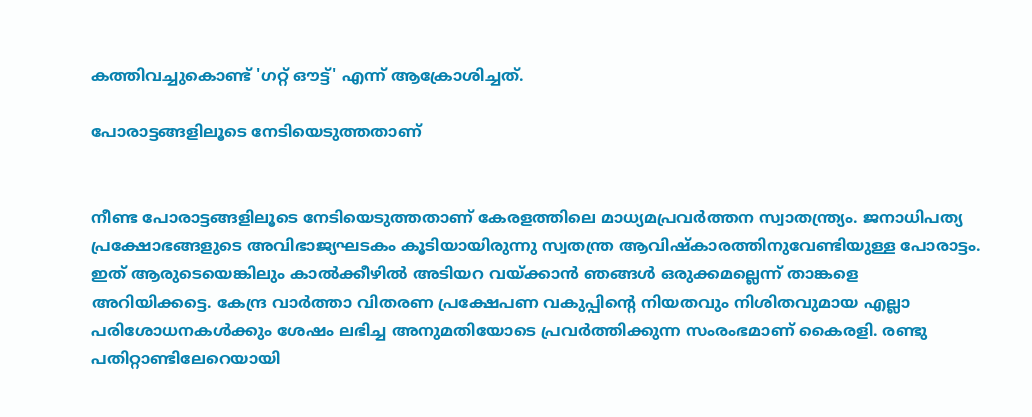കത്തിവച്ചുകൊണ്ട് 'ഗറ്റ് ഔട്ട്' എന്ന് ആക്രോശിച്ചത്.

പോരാട്ടങ്ങളിലൂടെ നേടിയെടുത്തതാണ്


നീണ്ട പോരാട്ടങ്ങളിലൂടെ നേടിയെടുത്തതാണ് കേരളത്തിലെ മാധ്യമപ്രവർത്തന സ്വാതന്ത്ര്യം. ജനാധിപത്യ പ്രക്ഷോഭങ്ങളുടെ അവിഭാജ്യഘടകം കൂടിയായിരുന്നു സ്വതന്ത്ര ആവിഷ്കാരത്തിനുവേണ്ടിയുള്ള പോരാട്ടം. ഇത് ആരുടെയെങ്കിലും കാൽക്കീ‍ഴിൽ അടിയറ വയ്ക്കാൻ ഞങ്ങൾ ഒരുക്കമല്ലെന്ന് താങ്കളെ അറിയിക്കട്ടെ. കേന്ദ്ര വാർത്താ വിതരണ പ്രക്ഷേപണ വകുപ്പിന്റെ നിയതവും നിശിതവുമായ എല്ലാ പരിശോധനകൾക്കും ശേഷം ലഭിച്ച അനുമതിയോടെ പ്രവർത്തിക്കുന്ന സംരംഭമാണ് കൈരളി. രണ്ടു പതിറ്റാണ്ടിലേറെയായി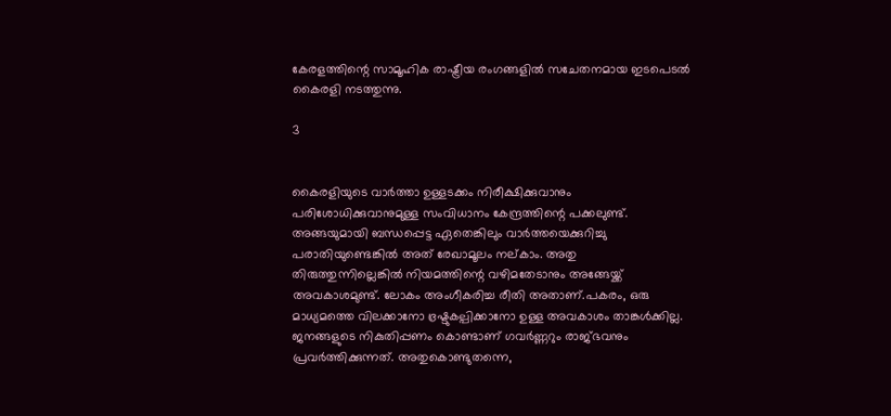കേരളത്തിന്റെ സാമൂഹിക രാഷ്ട്രീയ രംഗങ്ങളിൽ സചേതനമായ ഇടപെടൽ കൈരളി നടത്തുന്നു.

3


കൈരളിയുടെ വാർത്താ ഉള്ളടക്കം നിരീക്ഷിക്കുവാനും പരിശോധിക്കുവാനുമുള്ള സംവിധാനം കേന്ദ്രത്തിന്റെ പക്കലുണ്ട്. അങ്ങയുമായി ബന്ധപ്പെട്ട ഏതെങ്കിലും വാർത്തയെക്കുറിച്ചു പരാതിയുണ്ടെങ്കിൽ അത് രേഖാമൂലം നല്കാം. അതു തിരുത്തുന്നില്ലെങ്കിൽ നിയമത്തിന്റെ വഴിമതേടാനും അങ്ങേയ്ക്ക് അവകാശമുണ്ട്. ലോകം അംഗീകരിച്ച രീതി അതാണ്.പകരം, ഒരു മാധ്യമത്തെ വിലക്കാനോ ഭ്രഷ്ടുകല്പിക്കാനോ ഉള്ള അവകാശം താങ്കൾക്കില്ല. ജനങ്ങളുടെ നികുതിപ്പണം കൊണ്ടാണ് ഗവർണ്ണറും രാജ്ഭവനും പ്രവർത്തിക്കുന്നത്. അതുകൊണ്ടുതന്നെ,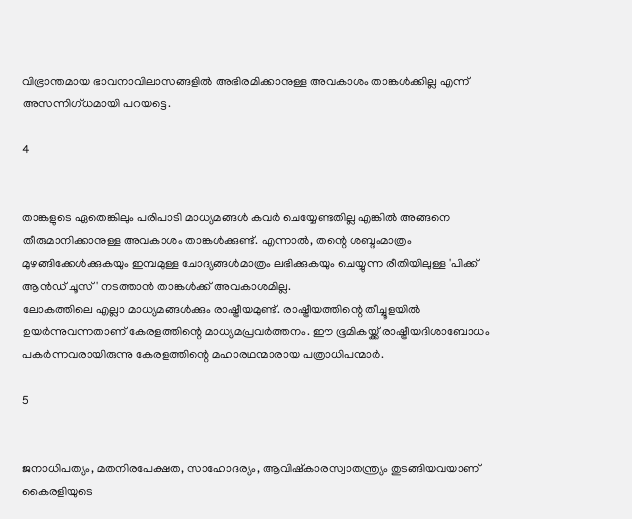വിഭ്രാന്തമായ ഭാവനാവിലാസങ്ങളിൽ അഭിരമിക്കാനുള്ള അവകാശം താങ്കൾക്കില്ല എന്ന് അസന്നിഗ്ധമായി പറയട്ടെ.

4


താങ്കളുടെ ഏതെങ്കിലും പരിപാടി മാധ്യമങ്ങൾ കവർ ചെയ്യേണ്ടതില്ല എങ്കിൽ അങ്ങനെ തീരുമാനിക്കാനുള്ള അവകാശം താങ്കൾക്കുണ്ട്. എന്നാൽ, തന്റെ ശബ്ദംമാത്രം മു‍ഴങ്ങിക്കേൾക്കുകയും ഇമ്പമുള്ള ചോദ്യങ്ങൾമാത്രം ലഭിക്കുകയും ചെയ്യുന്ന രീതിയിലുള്ള 'പിക്ക് ആൻഡ് ചൂസ്' നടത്താൻ താങ്കൾക്ക് അവകാശമില്ല.
ലോകത്തിലെ എല്ലാ മാധ്യമങ്ങൾക്കും രാഷ്ട്രീയമുണ്ട്. രാഷ്ട്രീയത്തിന്റെ തീച്ചൂളയിൽ ഉയർന്നുവന്നതാണ് കേരളത്തിന്റെ മാധ്യമപ്രവർത്തനം. ഈ ഭൂമികയ്ക്ക് രാഷ്ട്രീയദിശാബോധം പകർന്നവരായിരുന്നു കേരളത്തിന്റെ മഹാരഥന്മാരായ പത്രാധിപന്മാർ.

5


ജനാധിപത്യം, മതനിരപേക്ഷത, സാഹോദര്യം, ആവിഷ്കാരസ്വാതന്ത്ര്യം തുടങ്ങിയവയാണ് കൈരളിയുടെ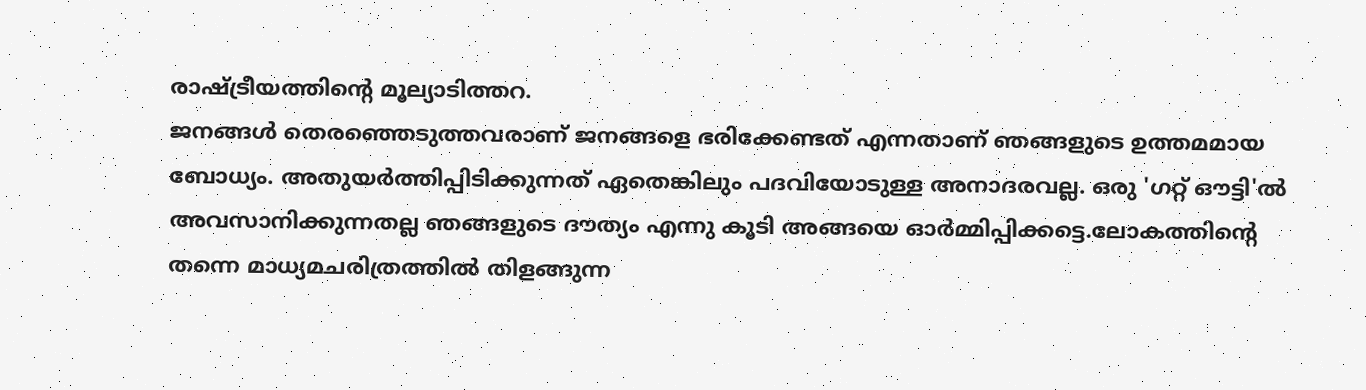രാഷ്ട്രീയത്തിന്റെ മൂല്യാടിത്തറ.
ജനങ്ങൾ തെരഞ്ഞെടുത്തവരാണ് ജനങ്ങളെ ഭരിക്കേണ്ടത് എന്നതാണ് ഞങ്ങളുടെ ഉത്തമമായ ബോധ്യം. അതുയർത്തിപ്പിടിക്കുന്നത് ഏതെങ്കിലും പദവിയോടുള്ള അനാദരവല്ല. ഒരു 'ഗറ്റ് ഔട്ടി'ൽ അവസാനിക്കുന്നതല്ല ഞങ്ങളുടെ ദൗത്യം എന്നു കൂടി അങ്ങയെ ഓർമ്മിപ്പിക്കട്ടെ.ലോകത്തിന്റെ തന്നെ മാധ്യമചരിത്രത്തിൽ തിളങ്ങുന്ന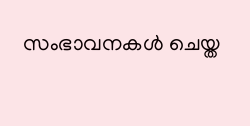സംഭാവനകൾ ചെയ്ത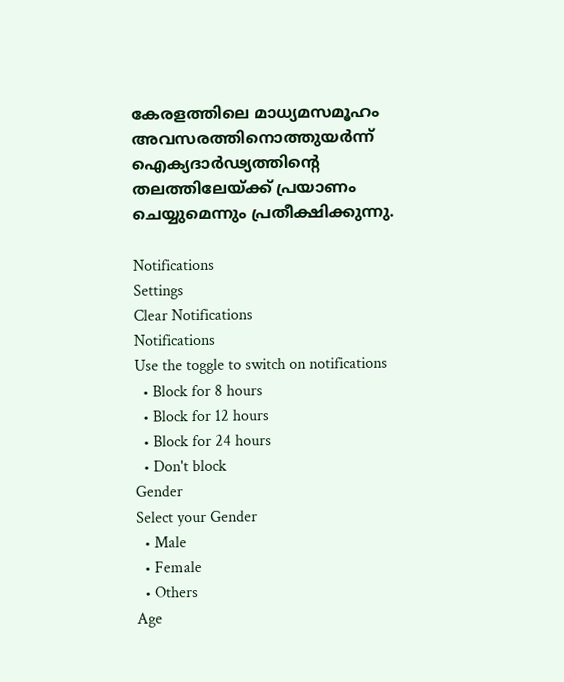കേരളത്തിലെ മാധ്യമസമൂഹം അവസരത്തിനൊത്തുയർന്ന് ഐക്യദാർഢ്യത്തിന്റെ തലത്തിലേയ്ക്ക് പ്രയാണം ചെയ്യുമെന്നും പ്രതീക്ഷിക്കുന്നു.

Notifications
Settings
Clear Notifications
Notifications
Use the toggle to switch on notifications
  • Block for 8 hours
  • Block for 12 hours
  • Block for 24 hours
  • Don't block
Gender
Select your Gender
  • Male
  • Female
  • Others
Age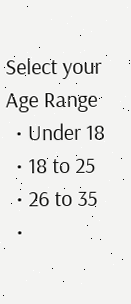Select your Age Range
  • Under 18
  • 18 to 25
  • 26 to 35
  •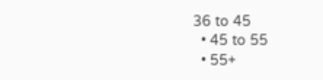36 to 45
  • 45 to 55
  • 55+